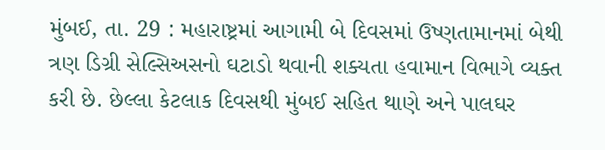મુંબઈ, તા. 29 : મહારાષ્ટ્રમાં આગામી બે દિવસમાં ઉષ્ણતામાનમાં બેથી ત્રણ ડિગ્રી સેલ્સિઅસનો ઘટાડો થવાની શક્યતા હવામાન વિભાગે વ્યક્ત કરી છે. છેલ્લા કેટલાક દિવસથી મુંબઈ સહિત થાણે અને પાલઘર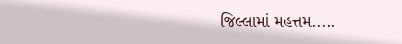જિલ્લામાં મહત્તમ.....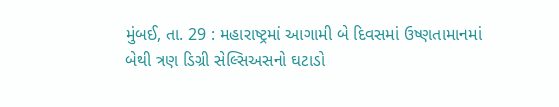મુંબઈ, તા. 29 : મહારાષ્ટ્રમાં આગામી બે દિવસમાં ઉષ્ણતામાનમાં બેથી ત્રણ ડિગ્રી સેલ્સિઅસનો ઘટાડો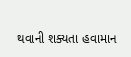થવાની શક્યતા હવામાન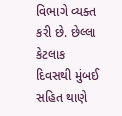વિભાગે વ્યક્ત કરી છે. છેલ્લા કેટલાક દિવસથી મુંબઈ સહિત થાણે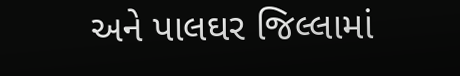અને પાલઘર જિલ્લામાં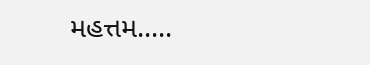મહત્તમ.....